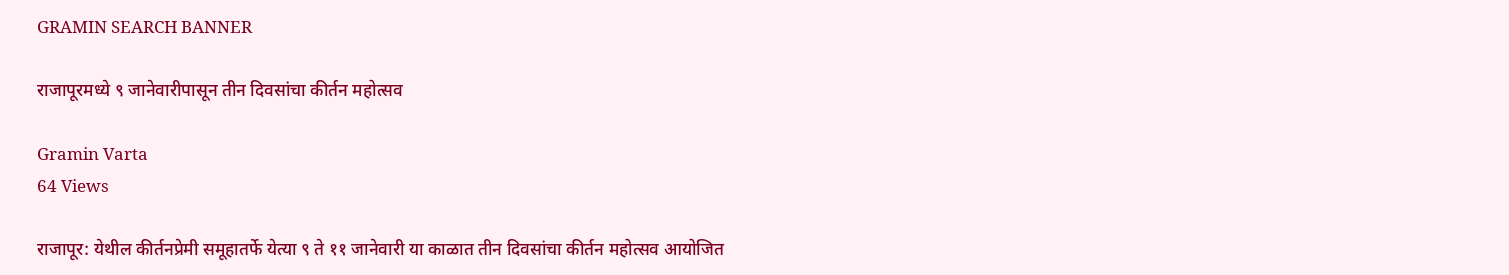GRAMIN SEARCH BANNER

राजापूरमध्ये ९ जानेवारीपासून तीन दिवसांचा कीर्तन महोत्सव

Gramin Varta
64 Views

राजापूर: येथील कीर्तनप्रेमी समूहातर्फे येत्या ९ ते ११ जानेवारी या काळात तीन दिवसांचा कीर्तन महोत्सव आयोजित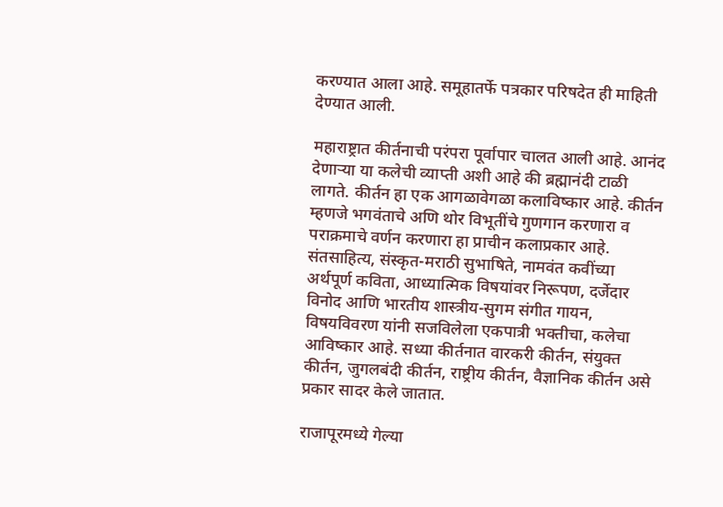करण्यात आला आहे. समूहातर्फे पत्रकार परिषदेत ही माहिती देण्यात आली.

महाराष्ट्रात कीर्तनाची परंपरा पूर्वापार चालत आली आहे. आनंद देणाऱ्या या कलेची व्याप्ती अशी आहे की ब्रह्मानंदी टाळी लागते. कीर्तन हा एक आगळावेगळा कलाविष्कार आहे. कीर्तन म्हणजे भगवंताचे अणि थोर विभूतींचे गुणगान करणारा व पराक्रमाचे वर्णन करणारा हा प्राचीन कलाप्रकार आहे. संतसाहित्य, संस्कृत-मराठी सुभाषिते, नामवंत कवींच्या अर्थपूर्ण कविता, आध्यात्मिक विषयांवर निरूपण, दर्जेदार विनोद आणि भारतीय शास्त्रीय-सुगम संगीत गायन, विषयविवरण यांनी सजविलेला एकपात्री भक्तीचा, कलेचा आविष्कार आहे. सध्या कीर्तनात वारकरी कीर्तन, संयुक्त कीर्तन, जुगलबंदी कीर्तन, राष्ट्रीय कीर्तन, वैज्ञानिक कीर्तन असे प्रकार सादर केले जातात.

राजापूरमध्ये गेल्या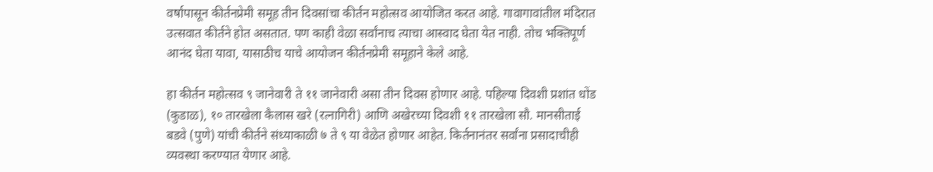वर्षापासून कीर्तनप्रेमी समूह तीन दिवसांचा कीर्तन महोत्सव आयोजित करत आहे. गावागावांतील मंदिरात उत्सवात कीर्तने होत असतात. पण काही वेळा सर्वांनाच त्याचा आस्वाद घेता येत नाही. तोच भक्तिपूर्ण आनंद घेता यावा, यासाठीच याचे आयोजन कीर्तनप्रेमी समूहाने केले आहे.

हा कीर्तन महोत्सव ९ जानेवारी ते ११ जानेवारी असा तीन दिवस होणार आहे. पहिल्या दिवशी प्रशांत धोंड (कुडाळ), १० तारखेला कैलास खरे (रत्नागिरी) आणि अखेरच्या दिवशी ११ तारखेला सौ. मानसीताई बडवे (पुणे) यांची कीर्तने संध्याकाळी ७ ते ९ या वेळेत होणार आहेत. किर्तनानंतर सर्वांना प्रसादाचीही व्यवस्था करण्यात येणार आहे.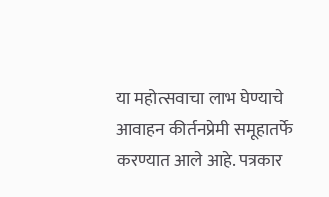या महोत्सवाचा लाभ घेण्याचे आवाहन कीर्तनप्रेमी समूहातर्फे करण्यात आले आहे. पत्रकार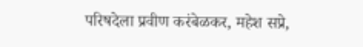परिषदेला प्रवीण करंबेळकर, महेश सप्रे,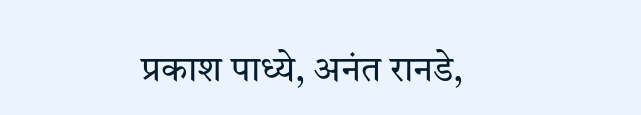प्रकाश पाध्ये, अनंत रानडे,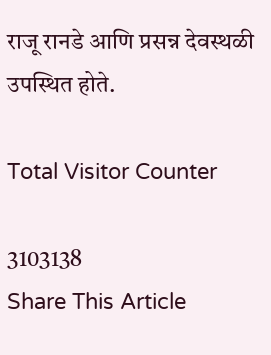राजू रानडे आणि प्रसन्न देवस्थळी उपस्थित होते.

Total Visitor Counter

3103138
Share This Article